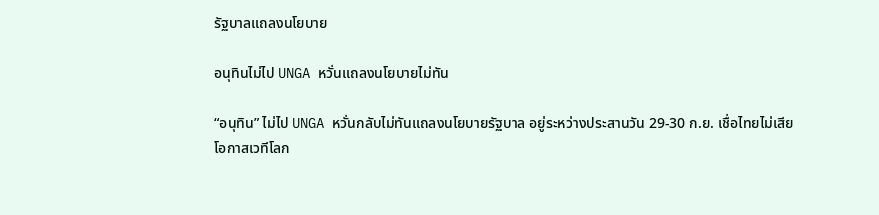รัฐบาลแถลงนโยบาย

อนุทินไม่ไป UNGA หวั่นแถลงนโยบายไม่ทัน

“อนุทิน” ไม่ไป UNGA หวั่นกลับไม่ทันแถลงนโยบายรัฐบาล อยู่ระหว่างประสานวัน 29-30 ก.ย. เชื่อไทยไม่เสียโอกาสเวทีโลก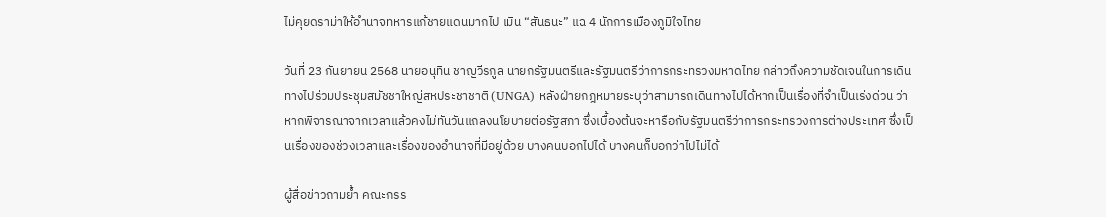ไม่คุยดราม่าให้อำนาจทหารแก้ชายแดนมากไป เมิน “สันธนะ” แฉ 4 นักการเมืองภูมิใจไทย

วันที่ 23 กันยายน 2568 นายอนุทิน ชาญวีรกูล นายกรัฐมนตรีและรัฐมนตรีว่าการกระทรวงมหาดไทย กล่าวถึงความชัดเจนในการเดินทางไปร่วมประชุมสมัชชาใหญ่สหประชาชาติ (UNGA) หลังฝ่ายกฎหมายระบุว่าสามารถเดินทางไปได้หากเป็นเรื่องที่จำเป็นเร่งด่วน ว่า หากพิจารณาจากเวลาแล้วคงไม่ทันวันแถลงนโยบายต่อรัฐสภา ซึ่งเบื้องต้นจะหารือกับรัฐมนตรีว่าการกระทรวงการต่างประเทศ ซึ่งเป็นเรื่องของช่วงเวลาและเรื่องของอำนาจที่มีอยู่ด้วย บางคนบอกไปได้ บางคนก็บอกว่าไปไม่ได้

ผู้สื่อข่าวถามย้ำ คณะกรร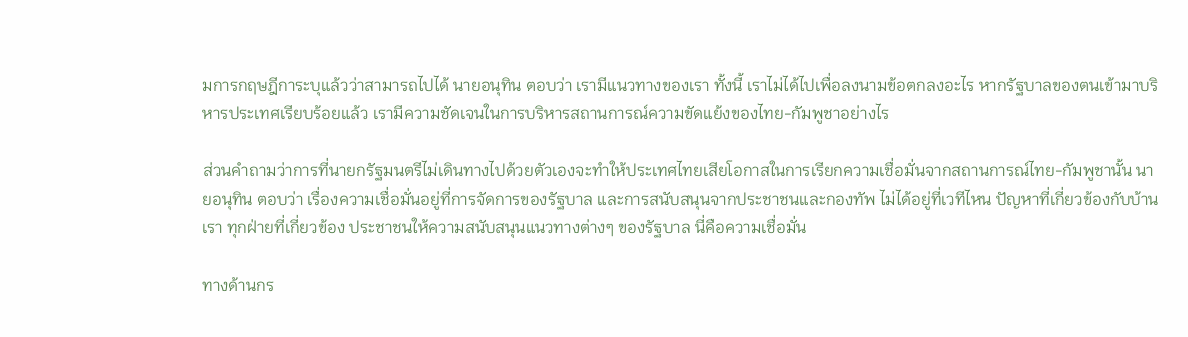มการกฤษฎีการะบุแล้วว่าสามารถไปได้ นายอนุทิน ตอบว่า เรามีแนวทางของเรา ทั้งนี้ เราไม่ได้ไปเพื่อลงนามข้อตกลงอะไร หากรัฐบาลของตนเข้ามาบริหารประเทศเรียบร้อยแล้ว เรามีความชัดเจนในการบริหารสถานการณ์ความขัดแย้งของไทย-กัมพูชาอย่างไร

ส่วนคำถามว่าการที่นายกรัฐมนตรีไม่เดินทางไปด้วยตัวเองจะทำให้ประเทศไทยเสียโอกาสในการเรียกความเชื่อมั่นจากสถานการณ์ไทย-กัมพูชานั้น นายอนุทิน ตอบว่า เรื่องความเชื่อมั่นอยู่ที่การจัดการของรัฐบาล และการสนับสนุนจากประชาชนและกองทัพ ไม่ได้อยู่ที่เวทีไหน ปัญหาที่เกี่ยวข้องกับบ้านเรา ทุกฝ่ายที่เกี่ยวข้อง ประชาชนให้ความสนับสนุนแนวทางต่างๆ ของรัฐบาล นี่คือความเชื่อมั่น

ทางด้านกร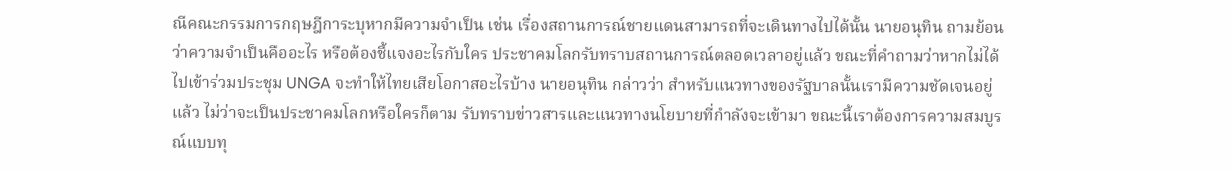ณีคณะกรรมการกฤษฎีการะบุหากมีความจำเป็น เช่น เรื่องสถานการณ์ชายแดนสามารถที่จะเดินทางไปได้นั้น นายอนุทิน ถามย้อนว่าความจำเป็นคืออะไร หรือต้องชี้แจงอะไรกับใคร ประชาคมโลกรับทราบสถานการณ์ตลอดเวลาอยู่แล้ว ขณะที่คำถามว่าหากไม่ได้ไปเข้าร่วมประชุม UNGA จะทำให้ไทยเสียโอกาสอะไรบ้าง นายอนุทิน กล่าวว่า สำหรับแนวทางของรัฐบาลนั้นเรามีความชัดเจนอยู่แล้ว ไม่ว่าจะเป็นประชาคมโลกหรือใครก็ตาม รับทราบข่าวสารและแนวทางนโยบายที่กำลังจะเข้ามา ขณะนี้เราต้องการความสมบูรณ์แบบทุ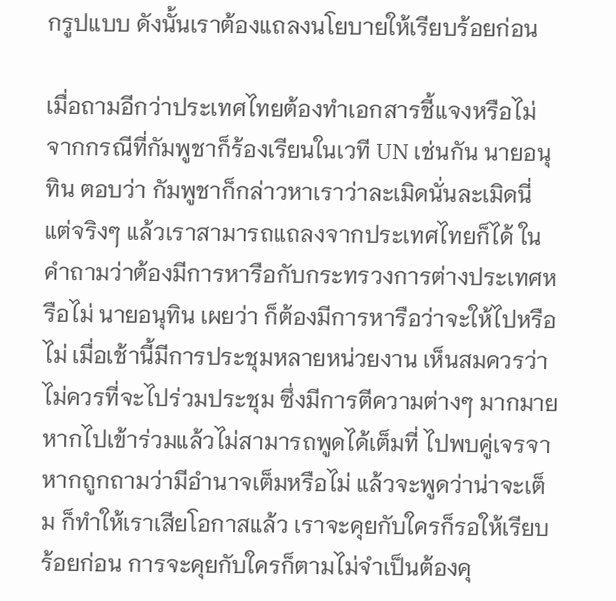กรูปแบบ ดังนั้นเราต้องแถลงนโยบายให้เรียบร้อยก่อน

เมื่อถามอีกว่าประเทศไทยต้องทำเอกสารชี้แจงหรือไม่ จากกรณีที่กัมพูชาก็ร้องเรียนในเวที UN เช่นกัน นายอนุทิน ตอบว่า กัมพูชาก็กล่าวหาเราว่าละเมิดนั่นละเมิดนี่ แต่จริงๆ แล้วเราสามารถแถลงจากประเทศไทยก็ได้ ในคำถามว่าต้องมีการหารือกับกระทรวงการต่างประเทศหรือไม่ นายอนุทิน เผยว่า ก็ต้องมีการหารือว่าจะให้ไปหรือไม่ เมื่อเช้านี้มีการประชุมหลายหน่วยงาน เห็นสมควรว่าไม่ควรที่จะไปร่วมประชุม ซึ่งมีการตีความต่างๆ มากมาย หากไปเข้าร่วมแล้วไม่สามารถพูดได้เต็มที่ ไปพบคู่เจรจา หากถูกถามว่ามีอำนาจเต็มหรือไม่ แล้วจะพูดว่าน่าจะเต็ม ก็ทำให้เราเสียโอกาสแล้ว เราจะคุยกับใครก็รอให้เรียบร้อยก่อน การจะคุยกับใครก็ตามไม่จำเป็นต้องคุ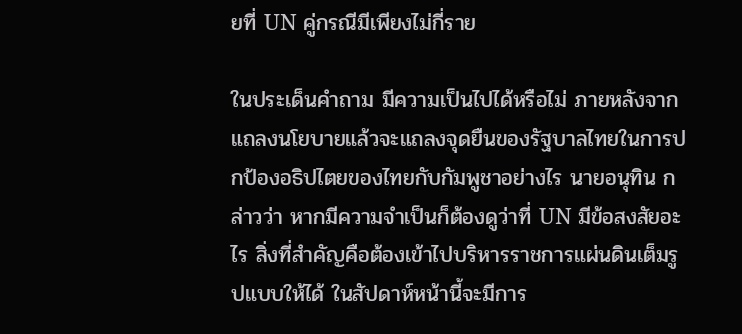ยที่ UN คู่กรณีมีเพียงไม่กี่ราย

ในประเด็นคำถาม มีความเป็นไปได้หรือไม่ ภายหลังจากแถลงนโยบายแล้วจะแถลงจุดยืนของรัฐบาลไทยในการปกป้องอธิปไตยของไทยกับกัมพูชาอย่างไร นายอนุทิน กล่าวว่า หากมีความจำเป็นก็ต้องดูว่าที่ UN มีข้อสงสัยอะไร สิ่งที่สำคัญคือต้องเข้าไปบริหารราชการแผ่นดินเต็มรูปแบบให้ได้ ในสัปดาห์หน้านี้จะมีการ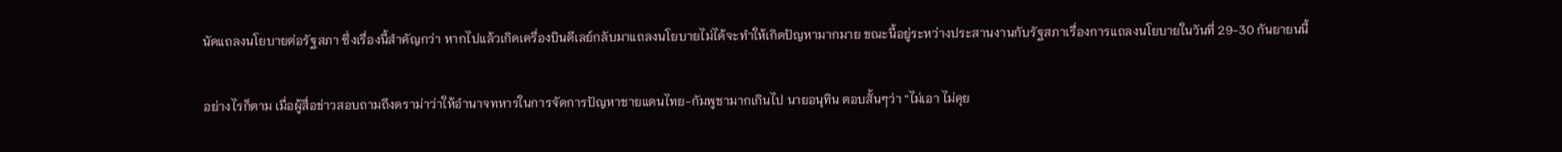นัดแถลงนโยบายต่อรัฐสภา ซึ่งเรื่องนี้สำคัญกว่า หากไปแล้วเกิดเครื่องบินดีเลย์กลับมาแถลงนโยบายไม่ได้จะทำให้เกิดปัญหามากมาย ขณะนี้อยู่ระหว่างประสานงานกับรัฐสภาเรื่องการแถลงนโยบายในวันที่ 29-30 กันยายนนี้

อย่างไรก็ตาม เมื่อผู้สื่อข่าวสอบถามถึงดราม่าว่าให้อำนาจทหารในการจัดการปัญหาชายแดนไทย-กัมพูชามากเกินไป นายอนุทิน ตอบสั้นๆว่า “ไม่เอา ไม่คุย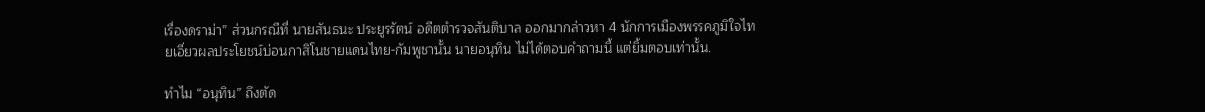เรื่องดราม่า” ส่วนกรณีที่ นายสันธนะ ประยูรรัตน์ อดีตตำรวจสันติบาล ออกมากล่าวหา 4 นักการเมืองพรรคภูมิใจไทยเอี่ยวผลประโยชน์บ่อนกาสิโนชายแดนไทย-กัมพูชานั้น นายอนุทิน ไม่ได้ตอบคำถามนี้ แต่ยิ้มตอบเท่านั้น.

ทำไม “อนุทิน” ถึงตัด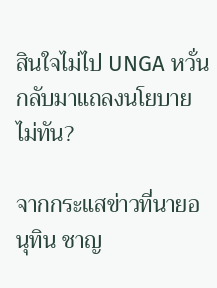สินใจไม่ไป UNGA หวั่นกลับมาแถลงนโยบายไม่ทัน?

จากกระแสข่าวที่นายอนุทิน ชาญ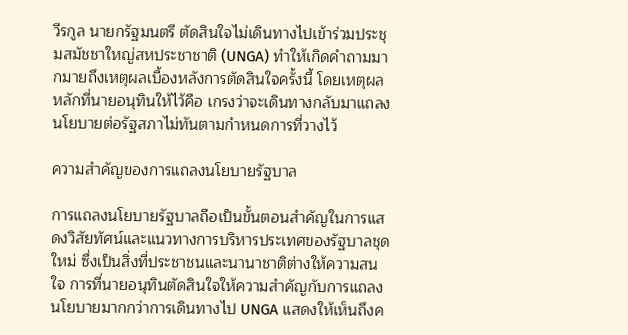วีรกูล นายกรัฐมนตรี ตัดสินใจไม่เดินทางไปเข้าร่วมประชุมสมัชชาใหญ่สหประชาชาติ (UNGA) ทำให้เกิดคำถามมากมายถึงเหตุผลเบื้องหลังการตัดสินใจครั้งนี้ โดยเหตุผลหลักที่นายอนุทินให้ไว้คือ เกรงว่าจะเดินทางกลับมาแถลงนโยบายต่อรัฐสภาไม่ทันตามกำหนดการที่วางไว้

ความสำคัญของการแถลงนโยบายรัฐบาล

การแถลงนโยบายรัฐบาลถือเป็นขั้นตอนสำคัญในการแสดงวิสัยทัศน์และแนวทางการบริหารประเทศของรัฐบาลชุดใหม่ ซึ่งเป็นสิ่งที่ประชาชนและนานาชาติต่างให้ความสนใจ การที่นายอนุทินตัดสินใจให้ความสำคัญกับการแถลงนโยบายมากกว่าการเดินทางไป UNGA แสดงให้เห็นถึงค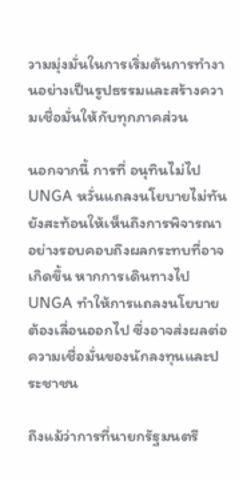วามมุ่งมั่นในการเริ่มต้นการทำงานอย่างเป็นรูปธรรมและสร้างความเชื่อมั่นให้กับทุกภาคส่วน

นอกจากนี้ การที่ อนุทินไม่ไป UNGA หวั่นแถลงนโยบายไม่ทัน ยังสะท้อนให้เห็นถึงการพิจารณาอย่างรอบคอบถึงผลกระทบที่อาจเกิดขึ้น หากการเดินทางไป UNGA ทำให้การแถลงนโยบายต้องเลื่อนออกไป ซึ่งอาจส่งผลต่อความเชื่อมั่นของนักลงทุนและประชาชน

ถึงแม้ว่าการที่นายกรัฐมนตรี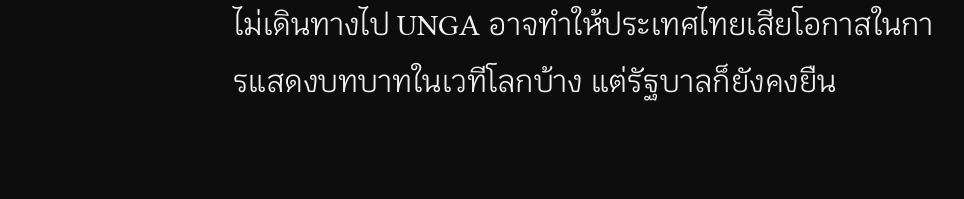ไม่เดินทางไป UNGA อาจทำให้ประเทศไทยเสียโอกาสในการแสดงบทบาทในเวทีโลกบ้าง แต่รัฐบาลก็ยังคงยืน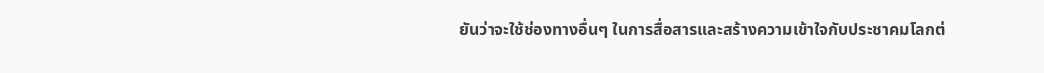ยันว่าจะใช้ช่องทางอื่นๆ ในการสื่อสารและสร้างความเข้าใจกับประชาคมโลกต่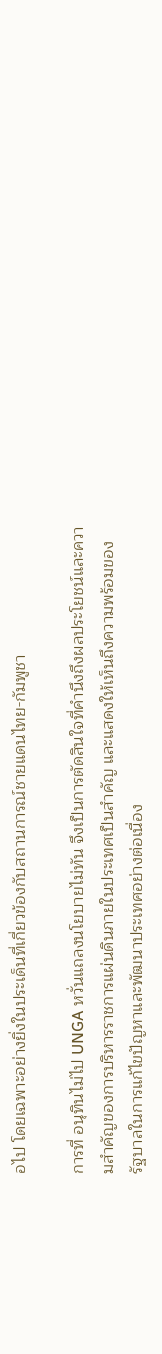อไป โดยเฉพาะอย่างยิ่งในประเด็นที่เกี่ยวข้องกับสถานการณ์ชายแดนไทย-กัมพูชา

การที่ อนุทินไม่ไป UNGA หวั่นแถลงนโยบายไม่ทัน จึงเป็นการตัดสินใจที่คำนึงถึงผลประโยชน์และความสำคัญของการบริหารราชการแผ่นดินภายในประเทศเป็นสำคัญ และแสดงให้เห็นถึงความพร้อมของรัฐบาลในการแก้ไขปัญหาและพัฒนาประเทศอย่างต่อเนื่อง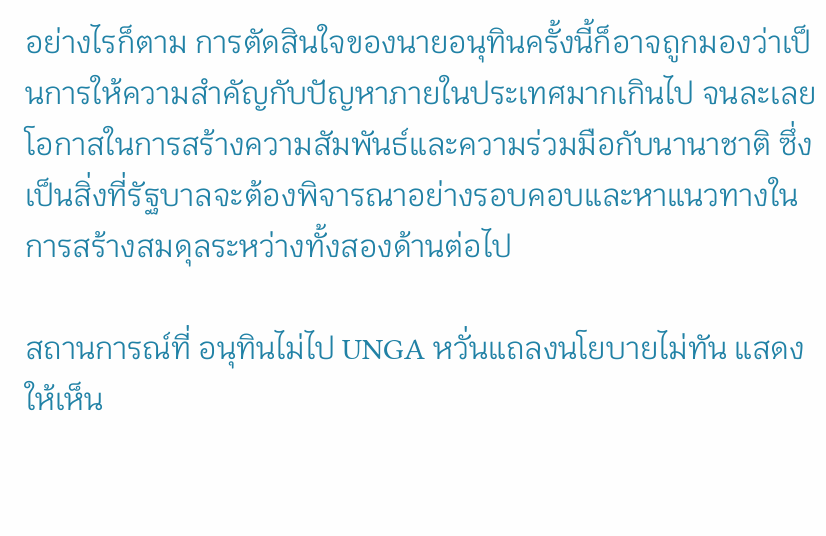อย่างไรก็ตาม การตัดสินใจของนายอนุทินครั้งนี้ก็อาจถูกมองว่าเป็นการให้ความสำคัญกับปัญหาภายในประเทศมากเกินไป จนละเลยโอกาสในการสร้างความสัมพันธ์และความร่วมมือกับนานาชาติ ซึ่งเป็นสิ่งที่รัฐบาลจะต้องพิจารณาอย่างรอบคอบและหาแนวทางในการสร้างสมดุลระหว่างทั้งสองด้านต่อไป

สถานการณ์ที่ อนุทินไม่ไป UNGA หวั่นแถลงนโยบายไม่ทัน แสดงให้เห็น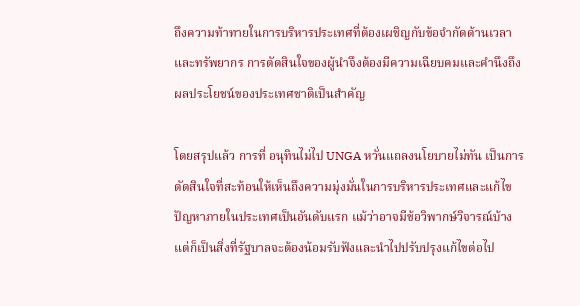ถึงความท้าทายในการบริหารประเทศที่ต้องเผชิญกับข้อจำกัดด้านเวลาและทรัพยากร การตัดสินใจของผู้นำจึงต้องมีความเฉียบคมและคำนึงถึงผลประโยชน์ของประเทศชาติเป็นสำคัญ

โดยสรุปแล้ว การที่ อนุทินไม่ไป UNGA หวั่นแถลงนโยบายไม่ทัน เป็นการตัดสินใจที่สะท้อนให้เห็นถึงความมุ่งมั่นในการบริหารประเทศและแก้ไขปัญหาภายในประเทศเป็นอันดับแรก แม้ว่าอาจมีข้อวิพากษ์วิจารณ์บ้าง แต่ก็เป็นสิ่งที่รัฐบาลจะต้องน้อมรับฟังและนำไปปรับปรุงแก้ไขต่อไป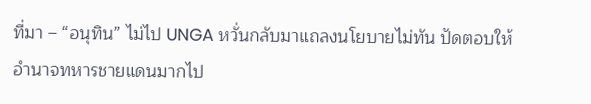ที่มา – “อนุทิน” ไม่ไป UNGA หวั่นกลับมาแถลงนโยบายไม่ทัน ปัดตอบให้อำนาจทหารชายแดนมากไป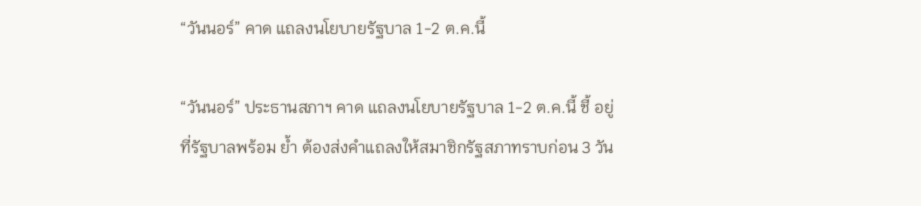“วันนอร์” คาด แถลงนโยบายรัฐบาล 1-2 ต.ค.นี้

“วันนอร์” ประธานสภาฯ คาด แถลงนโยบายรัฐบาล 1-2 ต.ค.นี้ ชี้ อยู่ที่รัฐบาลพร้อม ย้ำ ต้องส่งคำแถลงให้สมาชิกรัฐสภาทราบก่อน 3 วัน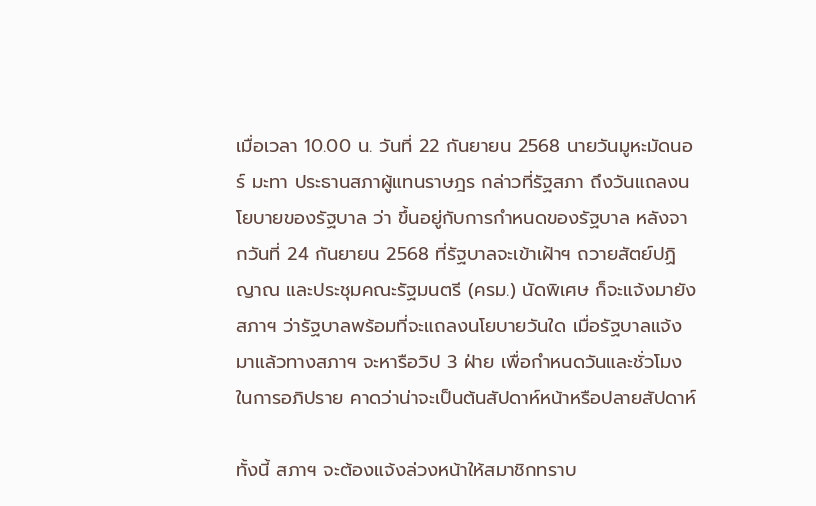เมื่อเวลา 10.00 น. วันที่ 22 กันยายน 2568 นายวันมูหะมัดนอร์ มะทา ประธานสภาผู้แทนราษฎร กล่าวที่รัฐสภา ถึงวันแถลงนโยบายของรัฐบาล ว่า ขึ้นอยู่กับการกำหนดของรัฐบาล หลังจากวันที่ 24 กันยายน 2568 ที่รัฐบาลจะเข้าเฝ้าฯ ถวายสัตย์ปฏิญาณ และประชุมคณะรัฐมนตรี (ครม.) นัดพิเศษ ก็จะแจ้งมายังสภาฯ ว่ารัฐบาลพร้อมที่จะแถลงนโยบายวันใด เมื่อรัฐบาลแจ้งมาแล้วทางสภาฯ จะหารือวิป 3 ฝ่าย เพื่อกำหนดวันและชั่วโมงในการอภิปราย คาดว่าน่าจะเป็นต้นสัปดาห์หน้าหรือปลายสัปดาห์

ทั้งนี้ สภาฯ จะต้องแจ้งล่วงหน้าให้สมาชิกทราบ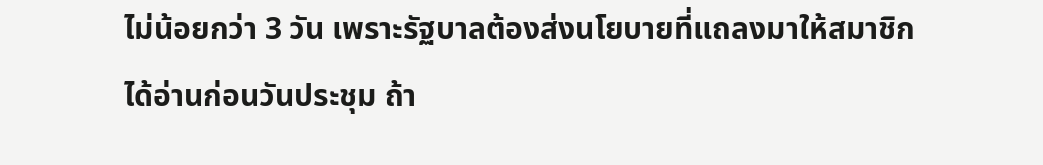ไม่น้อยกว่า 3 วัน เพราะรัฐบาลต้องส่งนโยบายที่แถลงมาให้สมาชิกได้อ่านก่อนวันประชุม ถ้า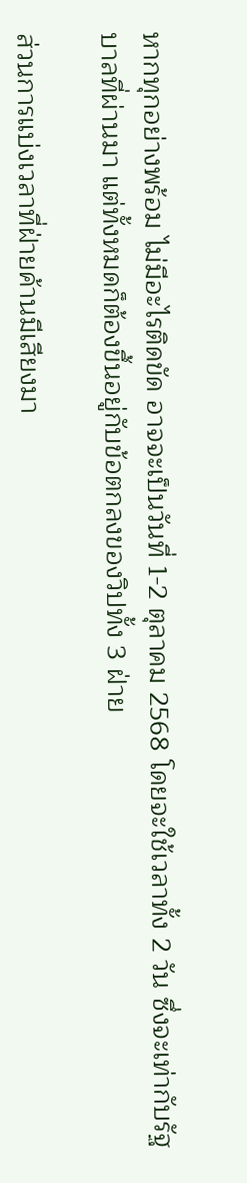หากทุกอย่างพร้อม ไม่มีอะไรติดขัด อาจจะเป็นวันที่ 1-2 ตุลาคม 2568 โดยจะใช้เวลาทั้ง 2 วัน ซึ่งจะเท่ากับรัฐบาลที่ผ่านมา แต่ทั้งหมดก็ต้องขึ้นอยู่กับข้อตกลงของวิปทั้ง 3 ฝ่าย

ส่วนการแบ่งเวลาที่ฝ่ายค้านมีเสียงมา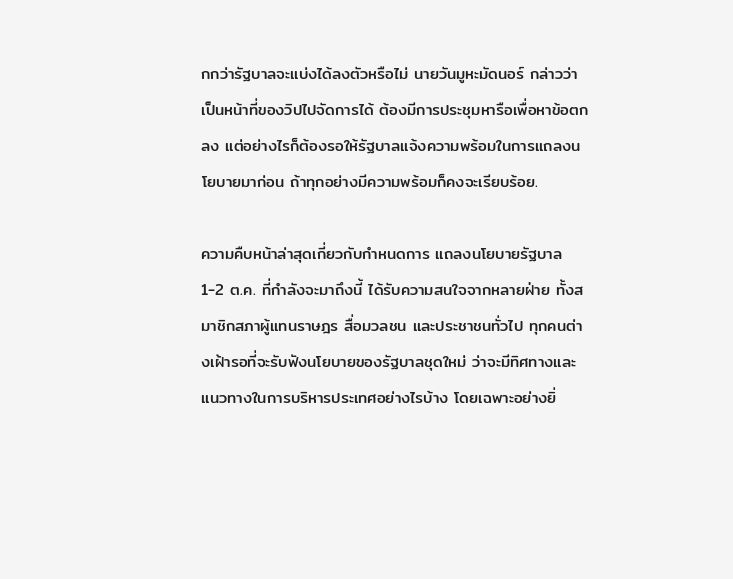กกว่ารัฐบาลจะแบ่งได้ลงตัวหรือไม่ นายวันมูหะมัดนอร์ กล่าวว่า เป็นหน้าที่ของวิปไปจัดการได้ ต้องมีการประชุมหารือเพื่อหาข้อตกลง แต่อย่างไรก็ต้องรอให้รัฐบาลแจ้งความพร้อมในการแถลงนโยบายมาก่อน ถ้าทุกอย่างมีความพร้อมก็คงจะเรียบร้อย.

ความคืบหน้าล่าสุดเกี่ยวกับกำหนดการ แถลงนโยบายรัฐบาล 1-2 ต.ค. ที่กำลังจะมาถึงนี้ ได้รับความสนใจจากหลายฝ่าย ทั้งสมาชิกสภาผู้แทนราษฎร สื่อมวลชน และประชาชนทั่วไป ทุกคนต่างเฝ้ารอที่จะรับฟังนโยบายของรัฐบาลชุดใหม่ ว่าจะมีทิศทางและแนวทางในการบริหารประเทศอย่างไรบ้าง โดยเฉพาะอย่างยิ่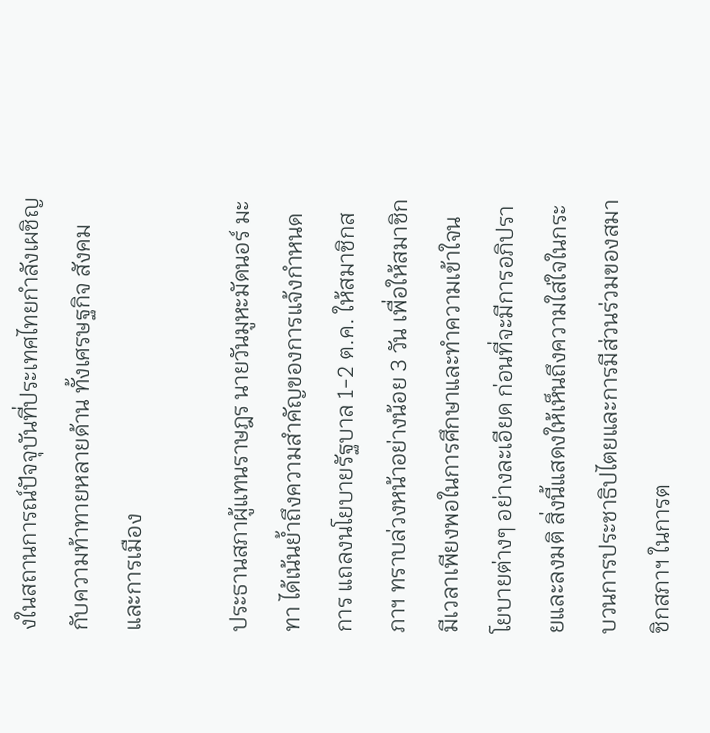งในสถานการณ์ปัจจุบันที่ประเทศไทยกำลังเผชิญกับความท้าทายหลายด้าน ทั้งเศรษฐกิจ สังคม และการเมือง

ประธานสภาผู้แทนราษฎร นายวันมูหะมัดนอร์ มะทา ได้เน้นย้ำถึงความสำคัญของการแจ้งกำหนดการ แถลงนโยบายรัฐบาล 1-2 ต.ค. ให้สมาชิกสภาฯ ทราบล่วงหน้าอย่างน้อย 3 วัน เพื่อให้สมาชิกมีเวลาเพียงพอในการศึกษาและทำความเข้าใจนโยบายต่างๆ อย่างละเอียด ก่อนที่จะมีการอภิปรายและลงมติ สิ่งนี้แสดงให้เห็นถึงความใส่ใจในกระบวนการประชาธิปไตยและการมีส่วนร่วมของสมาชิกสภาฯ ในการต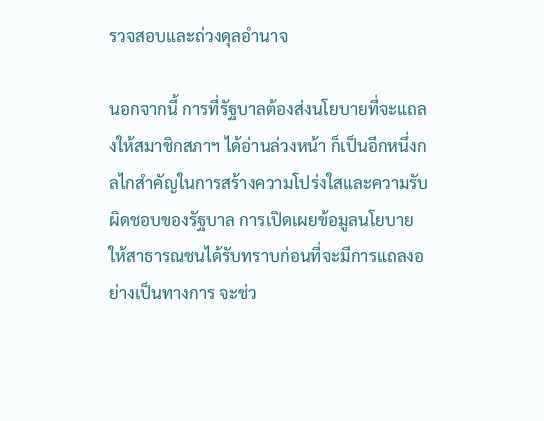รวจสอบและถ่วงดุลอำนาจ

นอกจากนี้ การที่รัฐบาลต้องส่งนโยบายที่จะแถลงให้สมาชิกสภาฯ ได้อ่านล่วงหน้า ก็เป็นอีกหนึ่งกลไกสำคัญในการสร้างความโปร่งใสและความรับผิดชอบของรัฐบาล การเปิดเผยข้อมูลนโยบายให้สาธารณชนได้รับทราบก่อนที่จะมีการแถลงอย่างเป็นทางการ จะช่ว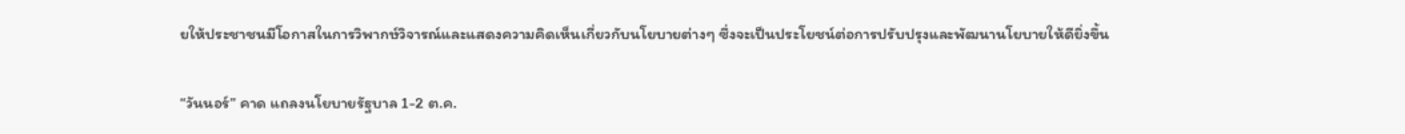ยให้ประชาชนมีโอกาสในการวิพากษ์วิจารณ์และแสดงความคิดเห็นเกี่ยวกับนโยบายต่างๆ ซึ่งจะเป็นประโยชน์ต่อการปรับปรุงและพัฒนานโยบายให้ดียิ่งขึ้น

“วันนอร์” คาด แถลงนโยบายรัฐบาล 1-2 ต.ค.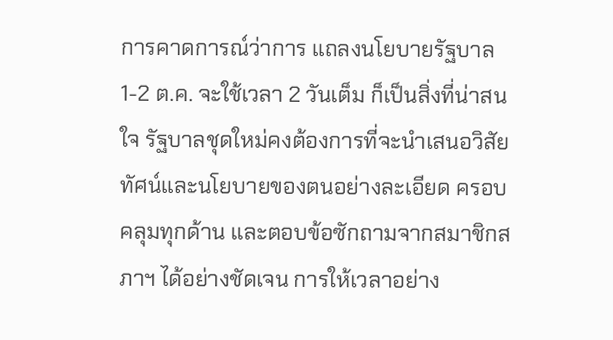การคาดการณ์ว่าการ แถลงนโยบายรัฐบาล 1-2 ต.ค. จะใช้เวลา 2 วันเต็ม ก็เป็นสิ่งที่น่าสนใจ รัฐบาลชุดใหม่คงต้องการที่จะนำเสนอวิสัยทัศน์และนโยบายของตนอย่างละเอียด ครอบคลุมทุกด้าน และตอบข้อซักถามจากสมาชิกสภาฯ ได้อย่างชัดเจน การให้เวลาอย่าง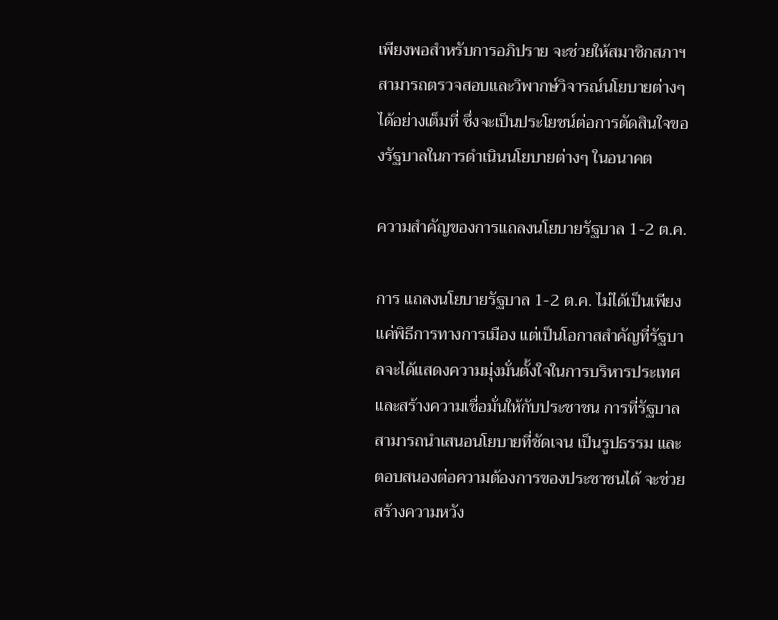เพียงพอสำหรับการอภิปราย จะช่วยให้สมาชิกสภาฯ สามารถตรวจสอบและวิพากษ์วิจารณ์นโยบายต่างๆ ได้อย่างเต็มที่ ซึ่งจะเป็นประโยชน์ต่อการตัดสินใจของรัฐบาลในการดำเนินนโยบายต่างๆ ในอนาคต

ความสำคัญของการแถลงนโยบายรัฐบาล 1-2 ต.ค.

การ แถลงนโยบายรัฐบาล 1-2 ต.ค. ไม่ได้เป็นเพียงแค่พิธีการทางการเมือง แต่เป็นโอกาสสำคัญที่รัฐบาลจะได้แสดงความมุ่งมั่นตั้งใจในการบริหารประเทศ และสร้างความเชื่อมั่นให้กับประชาชน การที่รัฐบาลสามารถนำเสนอนโยบายที่ชัดเจน เป็นรูปธรรม และตอบสนองต่อความต้องการของประชาชนได้ จะช่วยสร้างความหวัง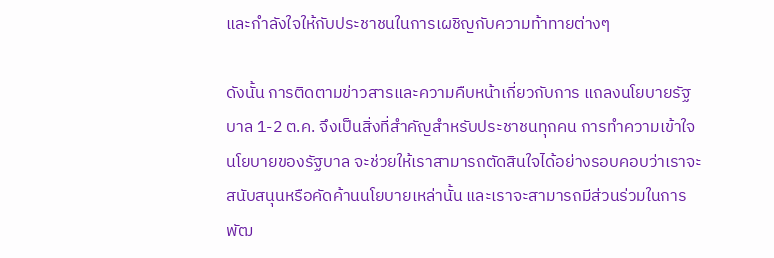และกำลังใจให้กับประชาชนในการเผชิญกับความท้าทายต่างๆ

ดังนั้น การติดตามข่าวสารและความคืบหน้าเกี่ยวกับการ แถลงนโยบายรัฐบาล 1-2 ต.ค. จึงเป็นสิ่งที่สำคัญสำหรับประชาชนทุกคน การทำความเข้าใจนโยบายของรัฐบาล จะช่วยให้เราสามารถตัดสินใจได้อย่างรอบคอบว่าเราจะสนับสนุนหรือคัดค้านนโยบายเหล่านั้น และเราจะสามารถมีส่วนร่วมในการพัฒ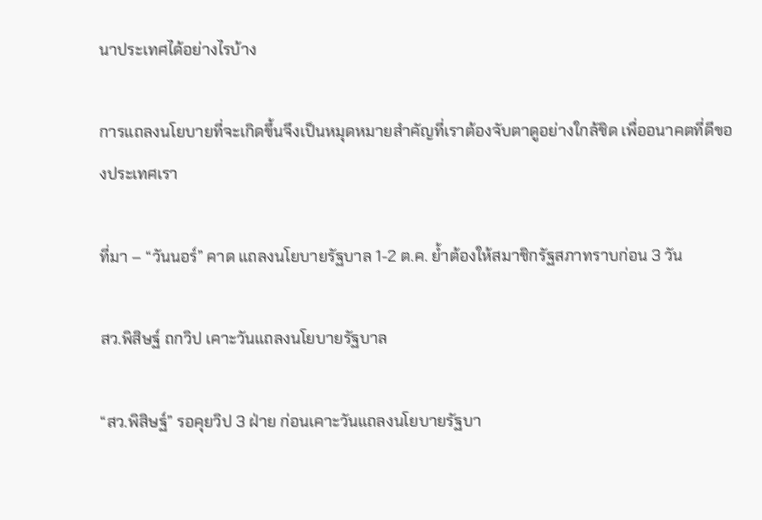นาประเทศได้อย่างไรบ้าง

การแถลงนโยบายที่จะเกิดขึ้นจึงเป็นหมุดหมายสำคัญที่เราต้องจับตาดูอย่างใกล้ชิด เพื่ออนาคตที่ดีของประเทศเรา

ที่มา – “วันนอร์” คาด แถลงนโยบายรัฐบาล 1-2 ต.ค. ย้ำต้องให้สมาชิกรัฐสภาทราบก่อน 3 วัน

สว.พิสิษฐ์ ถกวิป เคาะวันแถลงนโยบายรัฐบาล

“สว.พิสิษฐ์” รอคุยวิป 3 ฝ่าย ก่อนเคาะวันแถลงนโยบายรัฐบา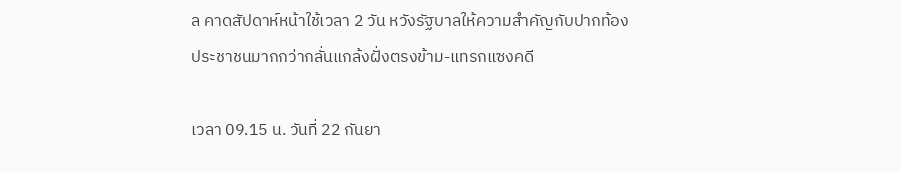ล คาดสัปดาห์หน้าใช้เวลา 2 วัน หวังรัฐบาลให้ความสำคัญกับปากท้องประชาชนมากกว่ากลั่นแกล้งฝั่งตรงข้าม-แทรกแซงคดี

เวลา 09.15 น. วันที่ 22 กันยา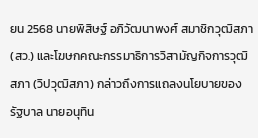ยน 2568 นายพิสิษฐ์ อภิวัฒนาพงศ์ สมาชิกวุฒิสภา (สว.) และโฆษกคณะกรรมาธิการวิสามัญกิจการวุฒิสภา (วิปวุฒิสภา) กล่าวถึงการแถลงนโยบายของรัฐบาล นายอนุทิน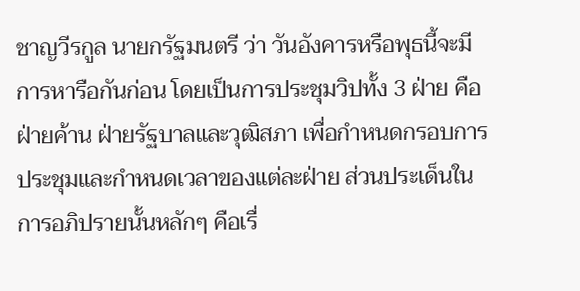ชาญวีรกูล นายกรัฐมนตรี ว่า วันอังคารหรือพุธนี้จะมีการหารือกันก่อน โดยเป็นการประชุมวิปทั้ง 3 ฝ่าย คือฝ่ายค้าน ฝ่ายรัฐบาลและวุฒิสภา เพื่อกำหนดกรอบการประชุมและกำหนดเวลาของแต่ละฝ่าย ส่วนประเด็นในการอภิปรายนั้นหลักๆ คือเรื่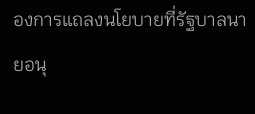องการแถลงนโยบายที่รัฐบาลนายอนุ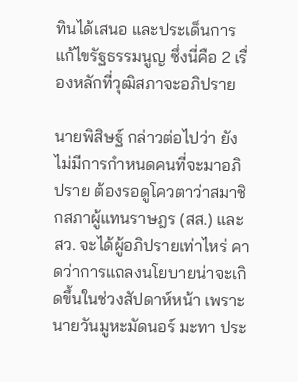ทินได้เสนอ และประเด็นการแก้ไขรัฐธรรมนูญ ซึ่งนี่คือ 2 เรื่องหลักที่วุฒิสภาจะอภิปราย

นายพิสิษฐ์ กล่าวต่อไปว่า ยังไม่มีการกำหนดคนที่จะมาอภิปราย ต้องรอดูโควตาว่าสมาชิกสภาผู้แทนราษฎร (สส.) และ สว. จะได้ผู้อภิปรายเท่าไหร่ คาดว่าการแถลงนโยบายน่าจะเกิดขึ้นในช่วงสัปดาห์หน้า เพราะนายวันมูหะมัดนอร์ มะทา ประ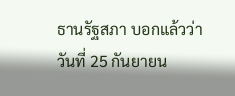ธานรัฐสภา บอกแล้วว่าวันที่ 25 กันยายน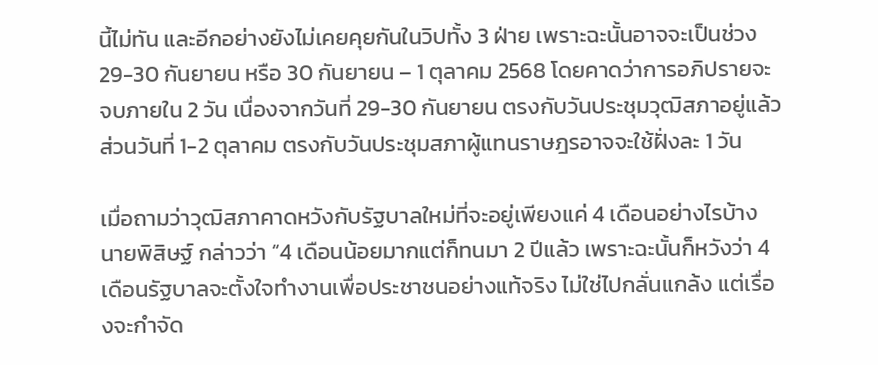นี้ไม่ทัน และอีกอย่างยังไม่เคยคุยกันในวิปทั้ง 3 ฝ่าย เพราะฉะนั้นอาจจะเป็นช่วง 29-30 กันยายน หรือ 30 กันยายน – 1 ตุลาคม 2568 โดยคาดว่าการอภิปรายจะจบภายใน 2 วัน เนื่องจากวันที่ 29-30 กันยายน ตรงกับวันประชุมวุฒิสภาอยู่แล้ว ส่วนวันที่ 1-2 ตุลาคม ตรงกับวันประชุมสภาผู้แทนราษฎรอาจจะใช้ฝั่งละ 1 วัน

เมื่อถามว่าวุฒิสภาคาดหวังกับรัฐบาลใหม่ที่จะอยู่เพียงแค่ 4 เดือนอย่างไรบ้าง นายพิสิษฐ์ กล่าวว่า “4 เดือนน้อยมากแต่ก็ทนมา 2 ปีแล้ว เพราะฉะนั้นก็หวังว่า 4 เดือนรัฐบาลจะตั้งใจทำงานเพื่อประชาชนอย่างแท้จริง ไม่ใช่ไปกลั่นแกล้ง แต่เรื่องจะกำจัด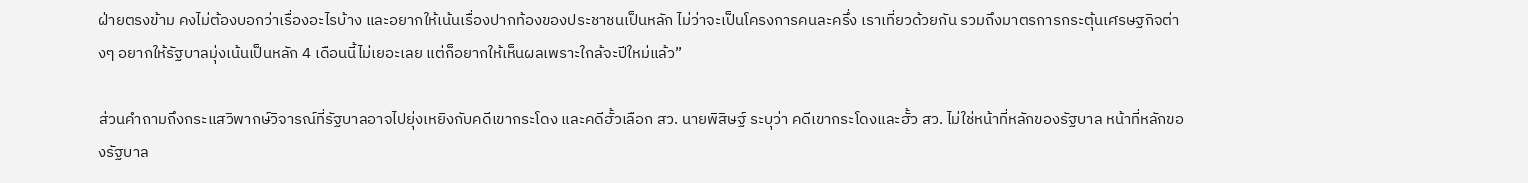ฝ่ายตรงข้าม คงไม่ต้องบอกว่าเรื่องอะไรบ้าง และอยากให้เน้นเรื่องปากท้องของประชาชนเป็นหลัก ไม่ว่าจะเป็นโครงการคนละครึ่ง เราเที่ยวด้วยกัน รวมถึงมาตรการกระตุ้นเศรษฐกิจต่างๆ อยากให้รัฐบาลมุ่งเน้นเป็นหลัก 4 เดือนนี้ไม่เยอะเลย แต่ก็อยากให้เห็นผลเพราะใกล้จะปีใหม่แล้ว”

ส่วนคำถามถึงกระแสวิพากษ์วิจารณ์ที่รัฐบาลอาจไปยุ่งเหยิงกับคดีเขากระโดง และคดีฮั้วเลือก สว. นายพิสิษฐ์ ระบุว่า คดีเขากระโดงและฮั้ว สว. ไม่ใช่หน้าที่หลักของรัฐบาล หน้าที่หลักของรัฐบาล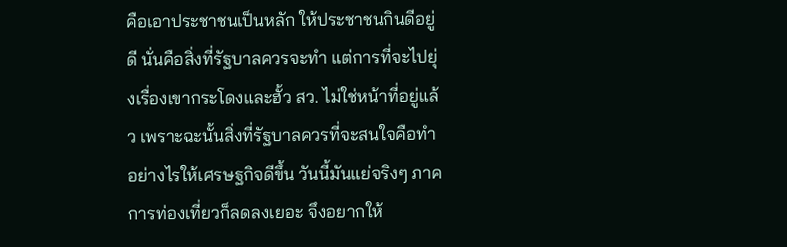คือเอาประชาชนเป็นหลัก ให้ประชาชนกินดีอยู่ดี นั่นคือสิ่งที่รัฐบาลควรจะทำ แต่การที่จะไปยุ่งเรื่องเขากระโดงและฮั้ว สว. ไม่ใช่หน้าที่อยู่แล้ว เพราะฉะนั้นสิ่งที่รัฐบาลควรที่จะสนใจคือทำอย่างไรให้เศรษฐกิจดีขึ้น วันนี้มันแย่จริงๆ ภาคการท่องเที่ยวก็ลดลงเยอะ จึงอยากให้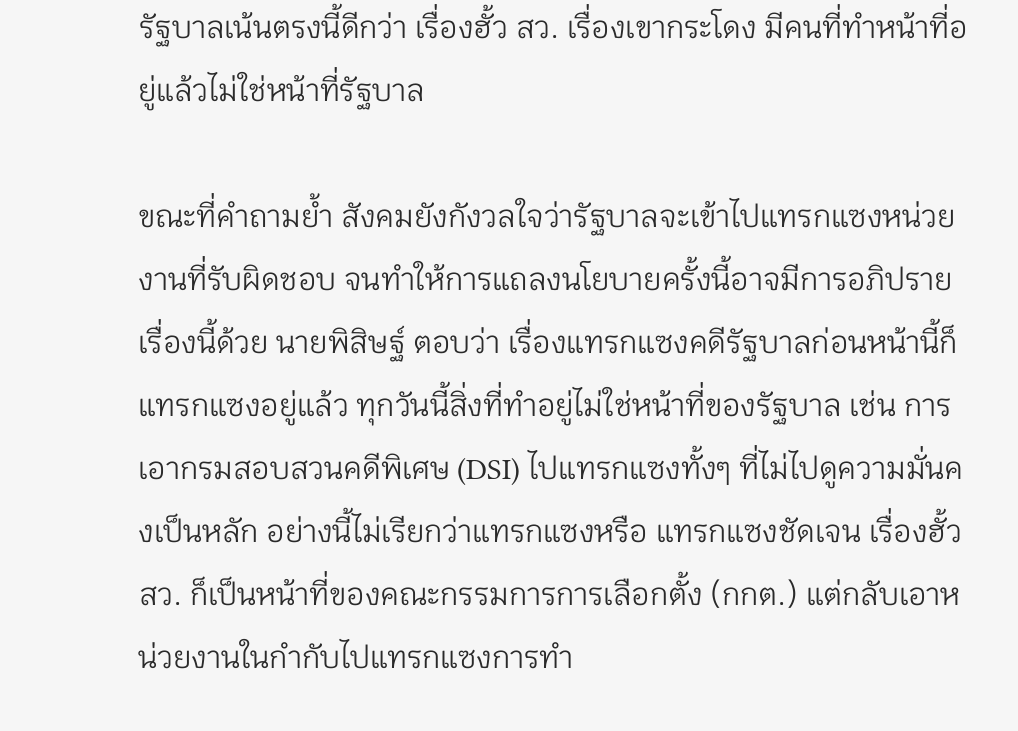รัฐบาลเน้นตรงนี้ดีกว่า เรื่องฮั้ว สว. เรื่องเขากระโดง มีคนที่ทำหน้าที่อยู่แล้วไม่ใช่หน้าที่รัฐบาล

ขณะที่คำถามย้ำ สังคมยังกังวลใจว่ารัฐบาลจะเข้าไปแทรกแซงหน่วยงานที่รับผิดชอบ จนทำให้การแถลงนโยบายครั้งนี้อาจมีการอภิปรายเรื่องนี้ด้วย นายพิสิษฐ์ ตอบว่า เรื่องแทรกแซงคดีรัฐบาลก่อนหน้านี้ก็แทรกแซงอยู่แล้ว ทุกวันนี้สิ่งที่ทำอยู่ไม่ใช่หน้าที่ของรัฐบาล เช่น การเอากรมสอบสวนคดีพิเศษ (DSI) ไปแทรกแซงทั้งๆ ที่ไม่ไปดูความมั่นคงเป็นหลัก อย่างนี้ไม่เรียกว่าแทรกแซงหรือ แทรกแซงชัดเจน เรื่องฮั้ว สว. ก็เป็นหน้าที่ของคณะกรรมการการเลือกตั้ง (กกต.) แต่กลับเอาหน่วยงานในกำกับไปแทรกแซงการทำ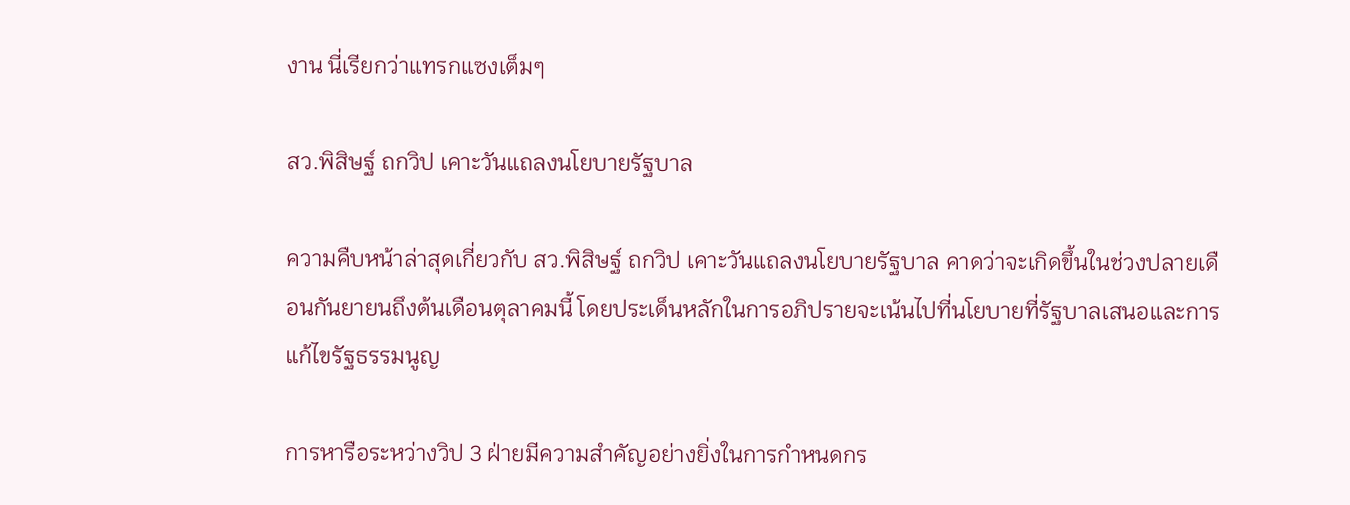งาน นี่เรียกว่าแทรกแซงเต็มๆ

สว.พิสิษฐ์ ถกวิป เคาะวันแถลงนโยบายรัฐบาล

ความคืบหน้าล่าสุดเกี่ยวกับ สว.พิสิษฐ์ ถกวิป เคาะวันแถลงนโยบายรัฐบาล คาดว่าจะเกิดขึ้นในช่วงปลายเดือนกันยายนถึงต้นเดือนตุลาคมนี้ โดยประเด็นหลักในการอภิปรายจะเน้นไปที่นโยบายที่รัฐบาลเสนอและการแก้ไขรัฐธรรมนูญ

การหารือระหว่างวิป 3 ฝ่ายมีความสำคัญอย่างยิ่งในการกำหนดกร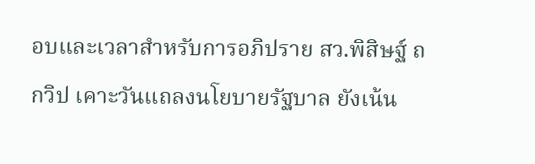อบและเวลาสำหรับการอภิปราย สว.พิสิษฐ์ ถกวิป เคาะวันแถลงนโยบายรัฐบาล ยังเน้น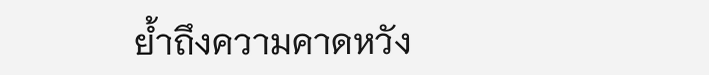ย้ำถึงความคาดหวัง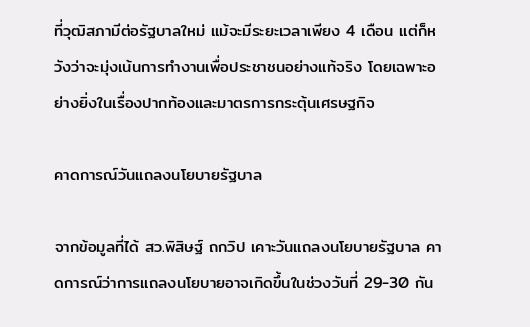ที่วุฒิสภามีต่อรัฐบาลใหม่ แม้จะมีระยะเวลาเพียง 4 เดือน แต่ก็หวังว่าจะมุ่งเน้นการทำงานเพื่อประชาชนอย่างแท้จริง โดยเฉพาะอย่างยิ่งในเรื่องปากท้องและมาตรการกระตุ้นเศรษฐกิจ

คาดการณ์วันแถลงนโยบายรัฐบาล

จากข้อมูลที่ได้ สว.พิสิษฐ์ ถกวิป เคาะวันแถลงนโยบายรัฐบาล คาดการณ์ว่าการแถลงนโยบายอาจเกิดขึ้นในช่วงวันที่ 29-30 กัน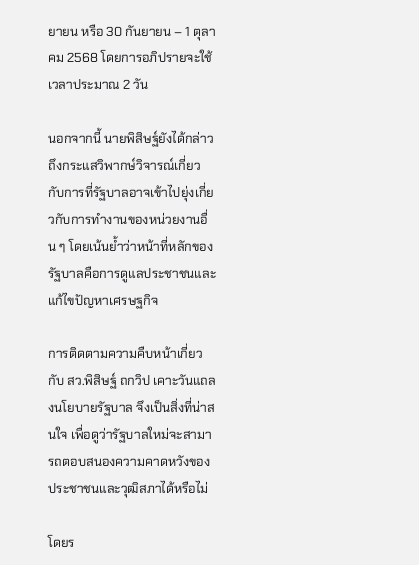ยายน หรือ 30 กันยายน – 1 ตุลาคม 2568 โดยการอภิปรายจะใช้เวลาประมาณ 2 วัน

นอกจากนี้ นายพิสิษฐ์ยังได้กล่าวถึงกระแสวิพากษ์วิจารณ์เกี่ยวกับการที่รัฐบาลอาจเข้าไปยุ่งเกี่ยวกับการทำงานของหน่วยงานอื่น ๆ โดยเน้นย้ำว่าหน้าที่หลักของรัฐบาลคือการดูแลประชาชนและแก้ไขปัญหาเศรษฐกิจ

การติดตามความคืบหน้าเกี่ยวกับ สว.พิสิษฐ์ ถกวิป เคาะวันแถลงนโยบายรัฐบาล จึงเป็นสิ่งที่น่าสนใจ เพื่อดูว่ารัฐบาลใหม่จะสามารถตอบสนองความคาดหวังของประชาชนและวุฒิสภาได้หรือไม่

โดยร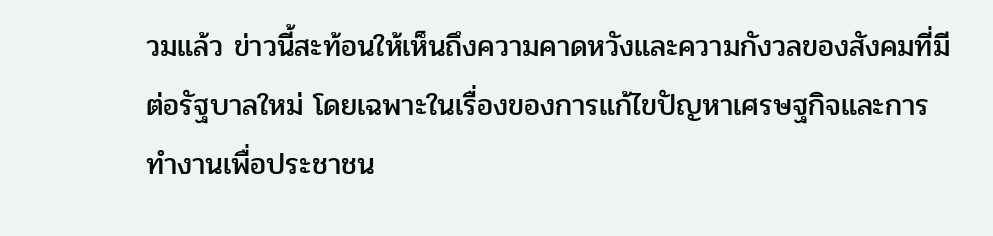วมแล้ว ข่าวนี้สะท้อนให้เห็นถึงความคาดหวังและความกังวลของสังคมที่มีต่อรัฐบาลใหม่ โดยเฉพาะในเรื่องของการแก้ไขปัญหาเศรษฐกิจและการทำงานเพื่อประชาชน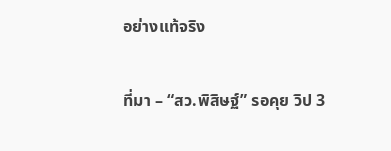อย่างแท้จริง

ที่มา – “สว.พิสิษฐ์” รอคุย วิป 3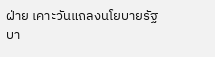ฝ่าย เคาะวันแถลงนโยบายรัฐบา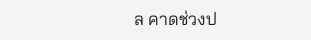ล คาดช่วงป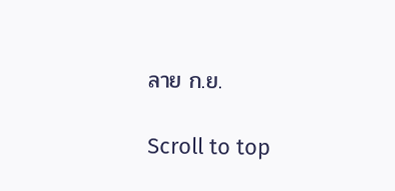ลาย ก.ย.

Scroll to top